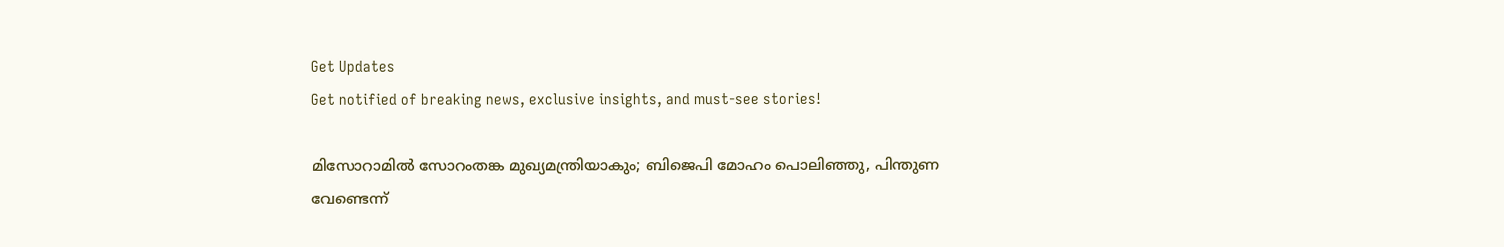Get Updates
Get notified of breaking news, exclusive insights, and must-see stories!

മിസോറാമില്‍ സോറംതങ്ക മുഖ്യമന്ത്രിയാകും; ബിജെപി മോഹം പൊലിഞ്ഞു, പിന്തുണ വേണ്ടെന്ന്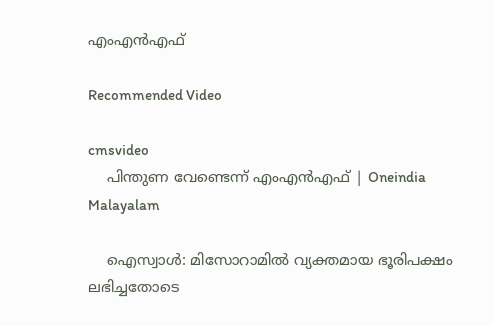എംഎന്‍എഫ്

Recommended Video

cmsvideo
    പിന്തുണ വേണ്ടെന്ന് എംഎന്‍എഫ് | Oneindia Malayalam

    ഐസ്വാള്‍: മിസോറാമില്‍ വ്യക്തമായ ഭൂരിപക്ഷം ലഭിച്ചതോടെ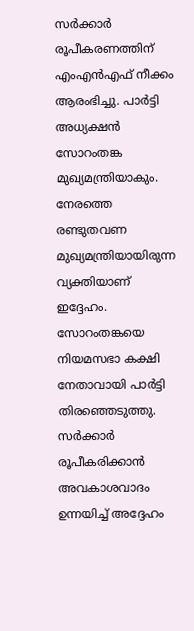സര്‍ക്കാര്‍ രൂപീകരണത്തിന് എംഎന്‍എഫ് നീക്കം ആരംഭിച്ചു. പാര്‍ട്ടി അധ്യക്ഷന്‍ സോറംതങ്ക മുഖ്യമന്ത്രിയാകും. നേരത്തെ രണ്ടുതവണ മുഖ്യമന്ത്രിയായിരുന്ന വ്യക്തിയാണ് ഇദ്ദേഹം. സോറംതങ്കയെ നിയമസഭാ കക്ഷി നേതാവായി പാര്‍ട്ടി തിരഞ്ഞെടുത്തു. സര്‍ക്കാര്‍ രൂപീകരിക്കാന്‍ അവകാശവാദം ഉന്നയിച്ച് അദ്ദേഹം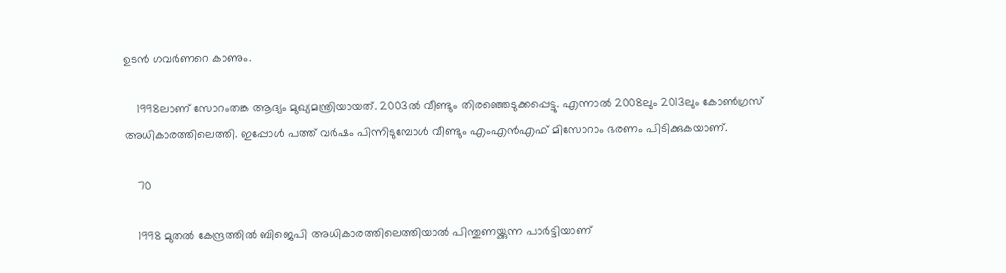ഉടന്‍ ഗവര്‍ണറെ കാണും.

    1998ലാണ് സോറംതങ്ക ആദ്യം മുഖ്യമന്ത്രിയായത്. 2003ല്‍ വീണ്ടും തിരഞ്ഞെടുക്കപ്പെട്ടു. എന്നാല്‍ 2008ലും 2013ലും കോണ്‍ഗ്രസ് അധികാരത്തിലെത്തി. ഇപ്പോള്‍ പത്ത് വര്‍ഷം പിന്നിടുമ്പോള്‍ വീണ്ടും എംഎന്‍എഫ് മിസോറാം ഭരണം പിടിക്കുകയാണ്.

    70

    1998 മുതല്‍ കേന്ദ്രത്തില്‍ ബിജെപി അധികാരത്തിലെത്തിയാല്‍ പിന്തുണയ്ക്കുന്ന പാര്‍ട്ടിയാണ്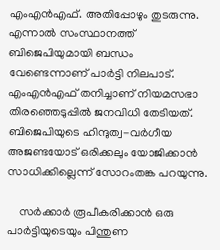എംഎന്‍എഫ്. അതിപ്പോഴും തുടരുന്നു. എന്നാല്‍ സംസ്ഥാനത്ത് ബിജെപിയുമായി ബന്ധം വേണ്ടെന്നാണ് പാര്‍ട്ടി നിലപാട്. എംഎന്‍എഫ് തനിച്ചാണ് നിയമസഭാ തിരഞ്ഞെടുപ്പില്‍ ജനവിധി തേടിയത്. ബിജെപിയുടെ ഹിന്ദുത്വ-വര്‍ഗീയ അജണ്ടയോട് ഒരിക്കലും യോജിക്കാന്‍ സാധിക്കില്ലെന്ന് സോറംതങ്ക പറയുന്നു.

    സര്‍ക്കാര്‍ രൂപീകരിക്കാന്‍ ഒരു പാര്‍ട്ടിയുടെയും പിന്തുണ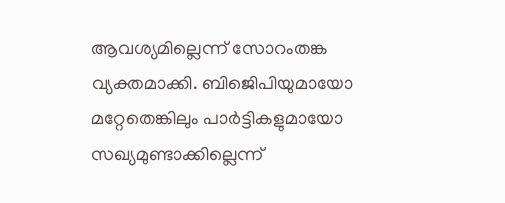ആവശ്യമില്ലെന്ന് സോറംതങ്ക വ്യക്തമാക്കി. ബിജെിപിയുമായോ മറ്റേതെങ്കിലും പാര്‍ട്ടികളുമായോ സഖ്യമുണ്ടാക്കില്ലെന്ന്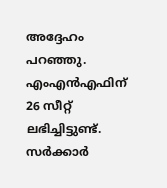അദ്ദേഹം പറഞ്ഞു. എംഎന്‍എഫിന് 26 സീറ്റ് ലഭിച്ചിട്ടുണ്ട്. സര്‍ക്കാര്‍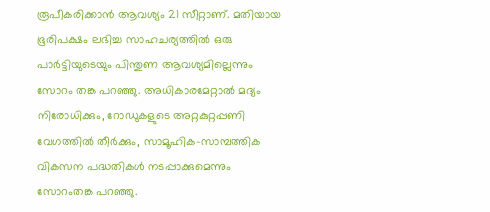രൂപീകരിക്കാന്‍ ആവശ്യം 21 സീറ്റാണ്. മതിയായ ഭൂരിപക്ഷം ലഭിച്ച സാഹചര്യത്തില്‍ ഒരു പാര്‍ട്ടിയുടെയും പിന്തുണ ആവശ്യമില്ലെന്നും സോറം തങ്ക പറഞ്ഞു. അധികാരമേറ്റാല്‍ മദ്യം നിരോധിക്കും, റോഡുകളുടെ അറ്റകുറ്റപ്പണി വേഗത്തില്‍ തീര്‍ക്കും, സാമൂഹിക-സാമ്പത്തിക വികസന പദ്ധതികള്‍ നടപ്പാക്കുമെന്നും സോറംതങ്ക പറഞ്ഞു.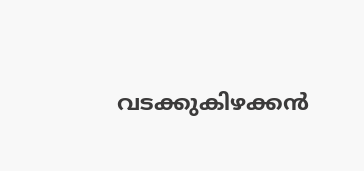വടക്കുകിഴക്കന്‍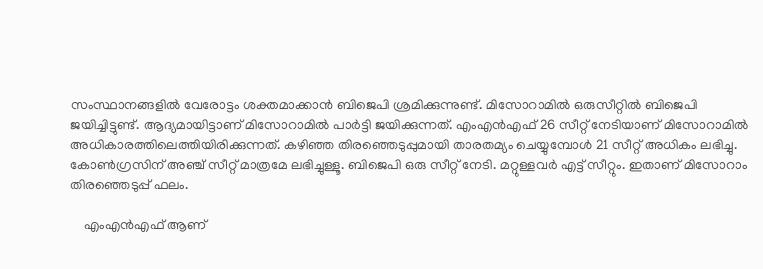സംസ്ഥാനങ്ങളില്‍ വേരോട്ടം ശക്തമാക്കാന്‍ ബിജെപി ശ്രമിക്കുന്നുണ്ട്. മിസോറാമില്‍ ഒരുസീറ്റില്‍ ബിജെപി ജയിച്ചിട്ടുണ്ട്. ആദ്യമായിട്ടാണ് മിസോറാമില്‍ പാര്‍ട്ടി ജയിക്കുന്നത്. എംഎന്‍എഫ് 26 സീറ്റ് നേടിയാണ് മിസോറാമില്‍ അധികാരത്തിലെത്തിയിരിക്കുന്നത്. കഴിഞ്ഞ തിരഞ്ഞെടുപ്പുമായി താരതമ്യം ചെയ്യുമ്പോള്‍ 21 സീറ്റ് അധികം ലഭിച്ചു. കോണ്‍ഗ്രസിന് അഞ്ച് സീറ്റ് മാത്രമേ ലഭിച്ചുള്ളൂ. ബിജെപി ഒരു സീറ്റ് നേടി. മറ്റുള്ളവര്‍ എട്ട് സീറ്റും. ഇതാണ് മിസോറാം തിരഞ്ഞെടുപ്പ് ഫലം.

    എംഎന്‍എഫ് ആണ്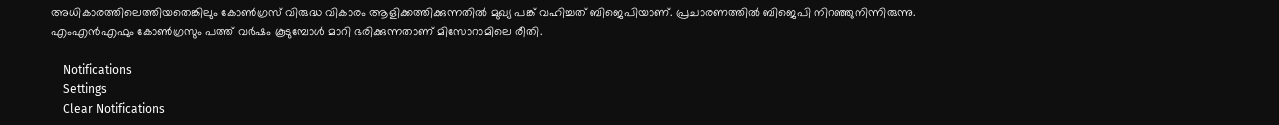അധികാരത്തിലെത്തിയതെങ്കിലും കോണ്‍ഗ്രസ് വിരുദ്ധ വികാരം ആളിക്കത്തിക്കുന്നതില്‍ മുഖ്യ പങ്ക് വഹിച്ചത് ബിജെപിയാണ്. പ്രചാരണത്തില്‍ ബിജെപി നിറഞ്ഞുനിന്നിരുന്നു. എംഎന്‍എഫും കോണ്‍ഗ്രസും പത്ത് വര്‍ഷം കൂടുമ്പോള്‍ മാറി ഭരിക്കുന്നതാണ് മിസോറാമിലെ രീതി.

    Notifications
    Settings
    Clear Notifications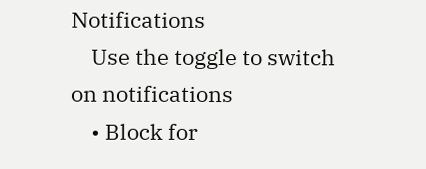Notifications
    Use the toggle to switch on notifications
    • Block for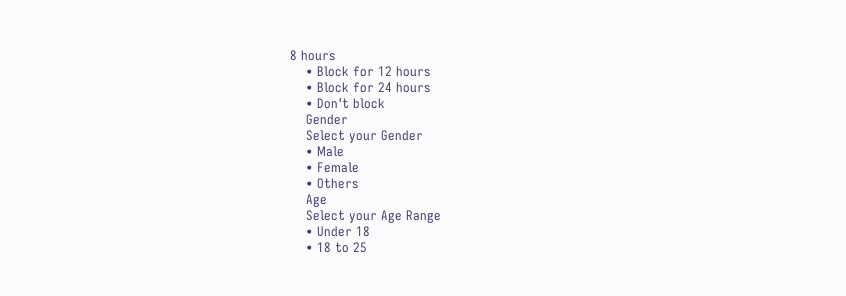8 hours
    • Block for 12 hours
    • Block for 24 hours
    • Don't block
    Gender
    Select your Gender
    • Male
    • Female
    • Others
    Age
    Select your Age Range
    • Under 18
    • 18 to 25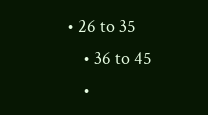• 26 to 35
    • 36 to 45
    •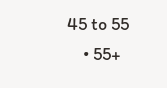45 to 55
    • 55+